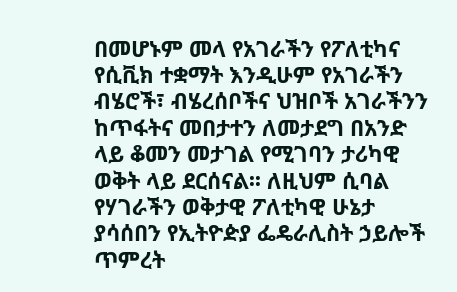በመሆኑም መላ የአገራችን የፖለቲካና የሲቪክ ተቋማት እንዲሁም የአገራችን ብሄሮች፣ ብሄረሰቦችና ህዝቦች አገራችንን ከጥፋትና መበታተን ለመታደግ በአንድ ላይ ቆመን መታገል የሚገባን ታሪካዊ ወቅት ላይ ደርሰናል፡፡ ለዚህም ሲባል የሃገራችን ወቅታዊ ፖለቲካዊ ሁኔታ ያሳሰበን የኢትዮዽያ ፌዴራሊስት ኃይሎች ጥምረት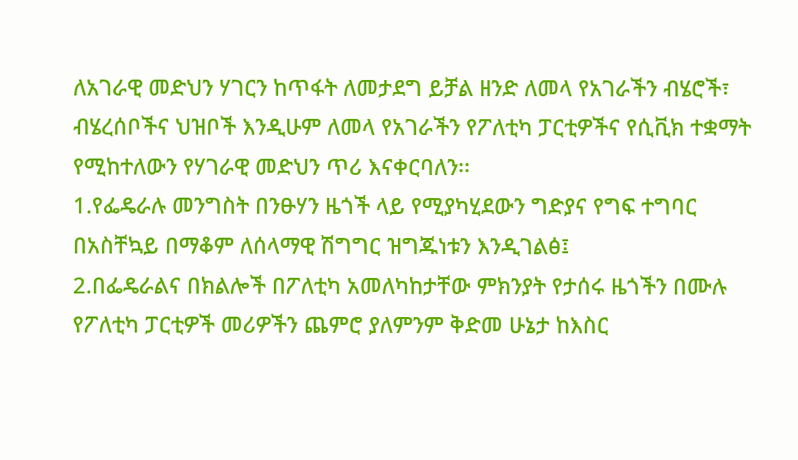ለአገራዊ መድህን ሃገርን ከጥፋት ለመታደግ ይቻል ዘንድ ለመላ የአገራችን ብሄሮች፣ ብሄረሰቦችና ህዝቦች እንዲሁም ለመላ የአገራችን የፖለቲካ ፓርቲዎችና የሲቪክ ተቋማት የሚከተለውን የሃገራዊ መድህን ጥሪ እናቀርባለን፡፡
1.የፌዴራሉ መንግስት በንፁሃን ዜጎች ላይ የሚያካሂደውን ግድያና የግፍ ተግባር በአስቸኳይ በማቆም ለሰላማዊ ሽግግር ዝግጁነቱን እንዲገልፅ፤
2.በፌዴራልና በክልሎች በፖለቲካ አመለካከታቸው ምክንያት የታሰሩ ዜጎችን በሙሉ የፖለቲካ ፓርቲዎች መሪዎችን ጨምሮ ያለምንም ቅድመ ሁኔታ ከእስር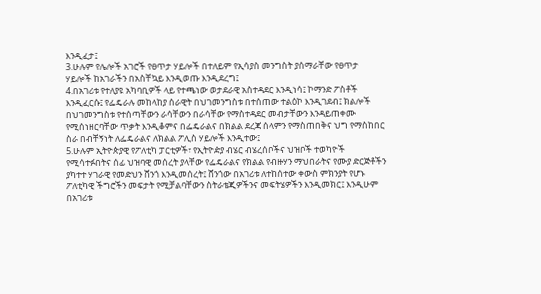እንዲፈታ፤
3.ሁሉም የሌሎች አገሮች የፀጥታ ሃይሎች በተለይም የኢሳያስ መንግስት ያሰማራቸው የፀጥታ ሃይሎች ከአገራችን በአስቸኳይ እንዲወጡ እንዲደረግ፤
4.በአገሪቱ የተለያዩ አካባቢዎች ላይ የተጫነው ወታደራዊ አስተዳደር እንዲነሳ፤ ኮማንድ ፖስቶች እንዲፈርሱ፤ የፌዴራሉ መከላከያ ሰራዊት በህገመንግስቱ በተሰጠው ተልዕኮ እንዲገደብ፤ ክልሎች በህገመንግስቱ የተሰጣቸውን ራሳቸውን በራሳቸው የማስተዳደር መብታቸውን እንዳይጠቀሙ የሚሰነዘርባቸው ጥቃት እንዲቆምና በፌዴራልና በክልል ደረጃ ሰላምን የማስጠበቅና ህግ የማስከበር ስራ በብቸኝነት ለፌዴራልና ለክልል ፖሊስ ሃይሎች እንዲተው፤
5.ሁሉም ኢትዮጵያዊ የፖለቲካ ፓርቲዎች፣ የኢትዮዽያ ብሄር ብሄረሰቦችና ህዝቦች ተወካዮች የሚሳተፉበትና ሰፊ ህዝባዊ መሰረት ያላቸው የፌዴራልና የክልል የብዙሃን ማህበራትና የሙያ ድርጅቶችን ያካተተ ሃገራዊ የመድህን ሸንጎ እንዲመሰረት፤ ሸንጎው በአገሪቱ ለተከሰተው ቀውስ ምክንያት የሆኑ ፖለቲካዊ ችግሮችን መፍታት የሚቻልባቸውን ስትራቴጂዎችንና መፍትሄዎችን እንዲመክር፤ እንዲሁም በአገሪቱ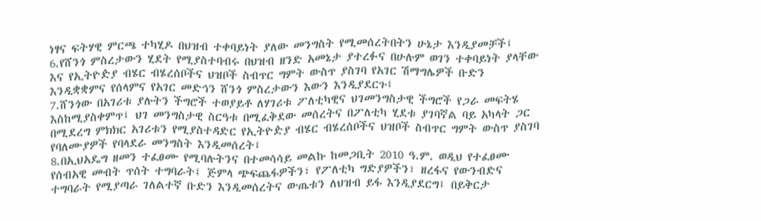ነፃና ፍትሃዊ ምርጫ ተካሂዶ በህዝብ ተቀባይነት ያለው መንግስት የሚመሰረትበትን ሁኔታ እንዲያመቻች፤
6.የሸንጎ ምስረታውን ሂደት የሚያስተባብሩ በህዝብ ዘንድ አመኔታ ያተረፉና በሁሉም ወገን ተቀባይነት ያላቸው እና የኢትዮዽያ ብሄር ብሄረሰቦችና ህዝቦች ስብጥር ግምት ውስጥ ያስገባ የአገር ሽማግሌዎች ቡድን እንዲቋቋምና የሰላምና የአገር መድኅን ሸንጎ ምስረታውን እውን እንዲያደርጉ፤
7.ሸንጎው በአገሪቱ ያሉትን ችግሮች ተወያይቶ ለሃገሪቱ ፖለቲካዊና ህገመንግስታዊ ችግሮች የጋራ መፍትሄ እስከሚያስቀምጥ፤ ህገ መንግስታዊ ስርዓቱ በሚፈቅደው መሰረትና በፖለቲካ ሂደቱ ያገባኛል ባይ አካላት ጋር በሚደረግ ምክክር አገሪቱን የሚያስተዳድር የኢትዮዽያ ብሄር ብሄረሰቦችና ህዝቦች ስብጥር ግምት ውስጥ ያስገባ የባለሙያዎች የባላደራ መንግስት እንዲመሰረት፤
8.በኢህአዴግ ዘመን ተፈፀሙ የሚባሉትንና በተመሳሳይ መልኩ ከመጋቢት 2010 ዓ.ም. ወዲህ የተፈፀሙ የሰብአዊ መብት ጥሰት ተግባራት፤ ጅምላ ጭፍጨፋዎችን፣ የፖለቲካ ግድያዎችን፣ ዘረፋና የውንብድና ተግባራት የሚያጣራ ገለልተኛ ቡድን እንዲመሰረትና ውጤቱን ለህዝብ ይፋ እንዲያደርግ፤ በይቅርታ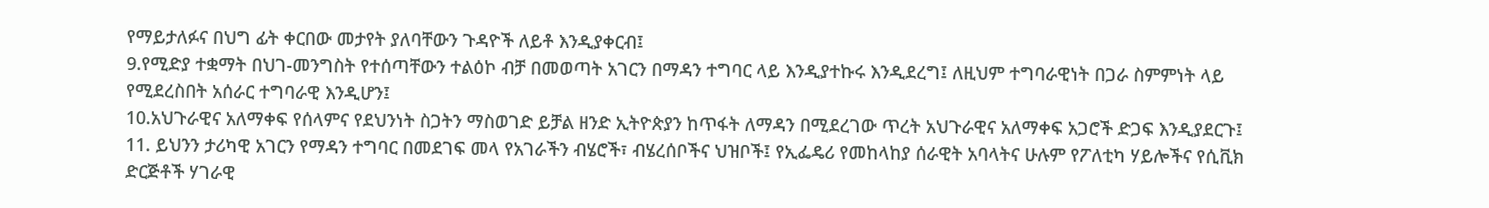የማይታለፉና በህግ ፊት ቀርበው መታየት ያለባቸውን ጉዳዮች ለይቶ እንዲያቀርብ፤
9.የሚድያ ተቋማት በህገ-መንግስት የተሰጣቸውን ተልዕኮ ብቻ በመወጣት አገርን በማዳን ተግባር ላይ እንዲያተኩሩ እንዲደረግ፤ ለዚህም ተግባራዊነት በጋራ ስምምነት ላይ የሚደረስበት አሰራር ተግባራዊ እንዲሆን፤
10.አህጉራዊና አለማቀፍ የሰላምና የደህንነት ስጋትን ማስወገድ ይቻል ዘንድ ኢትዮጵያን ከጥፋት ለማዳን በሚደረገው ጥረት አህጉራዊና አለማቀፍ አጋሮች ድጋፍ እንዲያደርጉ፤
11. ይህንን ታሪካዊ አገርን የማዳን ተግባር በመደገፍ መላ የአገራችን ብሄሮች፣ ብሄረሰቦችና ህዝቦች፤ የኢፌዴሪ የመከላከያ ሰራዊት አባላትና ሁሉም የፖለቲካ ሃይሎችና የሲቪክ ድርጅቶች ሃገራዊ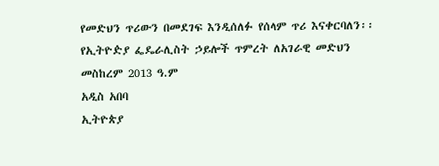የመድህን ጥሪውን በመደገፍ እንዲሰለፉ የሰላም ጥሪ እናቀርባለን፡፡
የኢትዮዽያ ፌዴራሊስት ኃይሎች ጥምረት ለአገራዊ መድህን
መስከረም 2013 ዓ.ም
አዲስ አበባ
ኢትዮጵያ